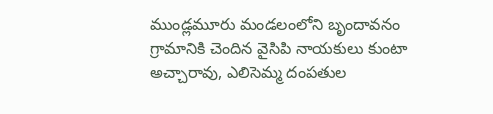ముండ్లమూరు మండలంలోని బృందావనం గ్రామానికి చెందిన వైసిపి నాయకులు కుంటా అచ్చారావు, ఎలిసెమ్మ దంపతుల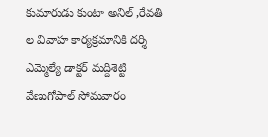కుమారుడు కుంటా అనిల్ ,రేవతి ల వివాహ కార్యక్రమానికి దర్శి ఎమ్మెల్యే డాక్టర్ మద్దిశెట్టి వేణుగోపాల్ సోమవారం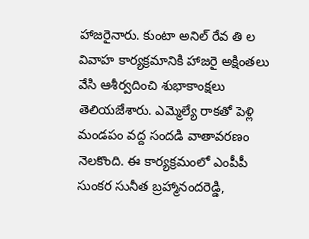హాజరైనారు. కుంటా అనిల్ రేవ తి ల వివాహ కార్యక్రమానికి హాజరై అక్షింతలు వేసి ఆశీర్వదించి శుభాకాంక్షలు తెలియజేశారు. ఎమ్మెల్యే రాకతో పెళ్లి మండపం వద్ద సందడి వాతావరణం నెలకొంది. ఈ కార్యక్రమంలో ఎంపీపీ సుంకర సునీత బ్రహ్మానందరెడ్డి,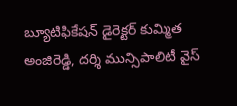బ్యూటిఫికేషన్ డైరెక్టర్ కుమ్మిత అంజిరెడ్డి, దర్శి మున్సిపాలిటీ వైస్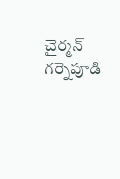చైర్మన్ గర్నెపూడి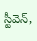స్టీవెన్,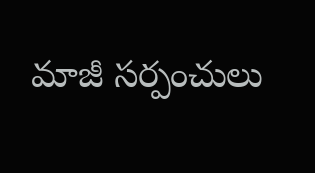మాజీ సర్పంచులు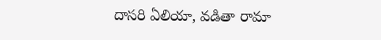దాసరి ఏలియా, వడితా రామా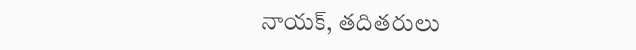నాయక్, తదితరులు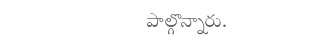పాల్గొన్నారు.